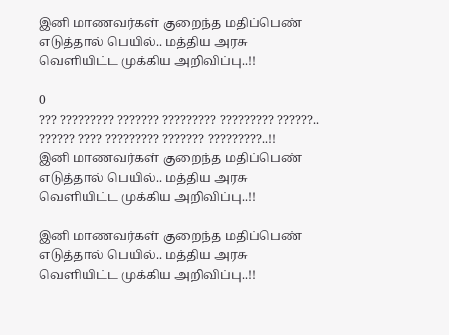இனி மாணவர்கள் குறைந்த மதிப்பெண் எடுத்தால் பெயில்.. மத்திய அரசு வெளியிட்ட முக்கிய அறிவிப்பு..!!

0
??? ????????? ??????? ????????? ????????? ??????.. ?????? ???? ????????? ??????? ?????????..!!
இனி மாணவர்கள் குறைந்த மதிப்பெண் எடுத்தால் பெயில்.. மத்திய அரசு வெளியிட்ட முக்கிய அறிவிப்பு..!!

இனி மாணவர்கள் குறைந்த மதிப்பெண் எடுத்தால் பெயில்.. மத்திய அரசு வெளியிட்ட முக்கிய அறிவிப்பு..!!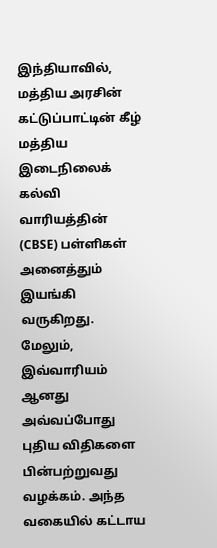இந்தியாவில், மத்திய அரசின் கட்டுப்பாட்டின் கீழ் மத்திய இடைநிலைக் கல்வி வாரியத்தின் (CBSE) பள்ளிகள் அனைத்தும் இயங்கி வருகிறது. மேலும், இவ்வாரியம் ஆனது அவ்வப்போது புதிய விதிகளை பின்பற்றுவது வழக்கம். அந்த வகையில் கட்டாய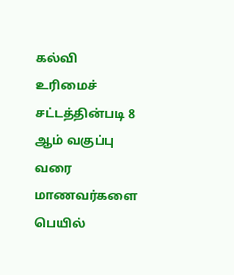கல்வி உரிமைச் சட்டத்தின்படி 8 ஆம் வகுப்பு வரை மாணவர்களை பெயில்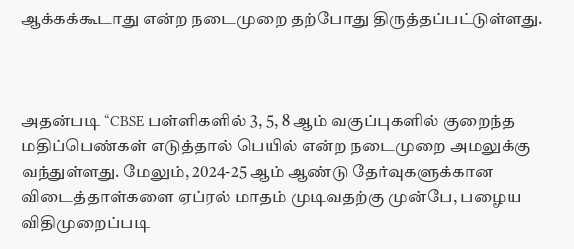ஆக்கக்கூடாது என்ற நடைமுறை தற்போது திருத்தப்பட்டுள்ளது.



அதன்படி “CBSE பள்ளிகளில் 3, 5, 8 ஆம் வகுப்புகளில் குறைந்த மதிப்பெண்கள் எடுத்தால் பெயில் என்ற நடைமுறை அமலுக்கு வந்துள்ளது. மேலும், 2024-25 ஆம் ஆண்டு தேர்வுகளுக்கான விடைத்தாள்களை ஏப்ரல் மாதம் முடிவதற்கு முன்பே, பழைய விதிமுறைப்படி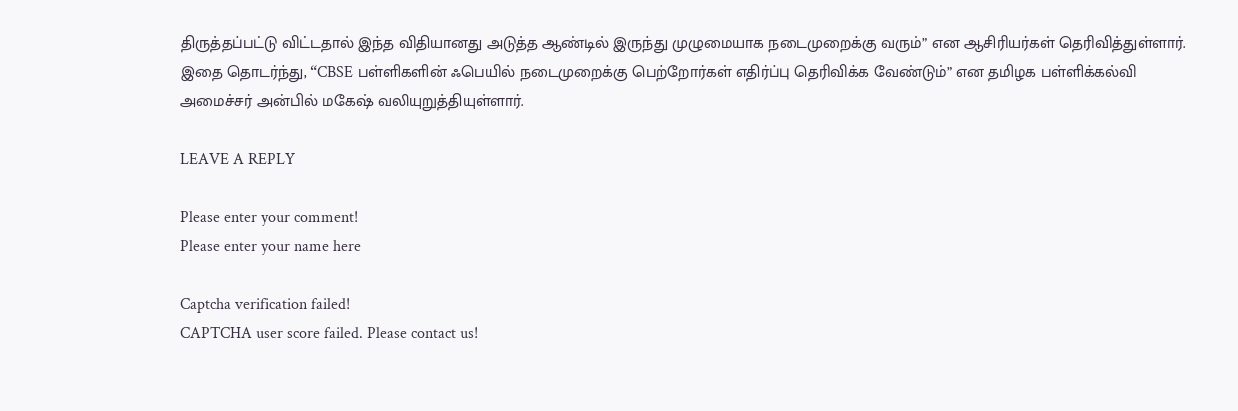திருத்தப்பட்டு விட்டதால் இந்த விதியானது அடுத்த ஆண்டில் இருந்து முழுமையாக நடைமுறைக்கு வரும்” என ஆசிரியர்கள் தெரிவித்துள்ளார். இதை தொடர்ந்து, “CBSE பள்ளிகளின் ஃபெயில் நடைமுறைக்கு பெற்றோர்கள் எதிர்ப்பு தெரிவிக்க வேண்டும்” என தமிழக பள்ளிக்கல்வி அமைச்சர் அன்பில் மகேஷ் வலியுறுத்தியுள்ளார்.

LEAVE A REPLY

Please enter your comment!
Please enter your name here

Captcha verification failed!
CAPTCHA user score failed. Please contact us!